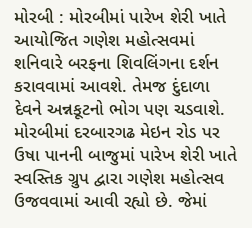મોરબી : મોરબીમાં પારેખ શેરી ખાતે આયોજિત ગણેશ મહોત્સવમાં શનિવારે બરફના શિવલિંગના દર્શન કરાવવામાં આવશે. તેમજ દુંદાળા દેવને અન્નકૂટનો ભોગ પણ ચડવાશે. મોરબીમાં દરબારગઢ મેઇન રોડ પર ઉષા પાનની બાજુમાં પારેખ શેરી ખાતે સ્વસ્તિક ગ્રુપ દ્વારા ગણેશ મહોત્સવ ઉજવવામાં આવી રહ્યો છે. જેમાં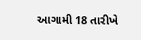આગામી 18 તારીખે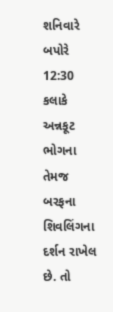શનિવારે બપોરે 12:30 કલાકે અન્નકૂટ ભોગના તેમજ બરફના શિવલિંગના દર્શન રાખેલ છે. તો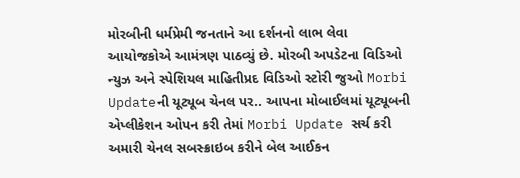મોરબીની ધર્મપ્રેમી જનતાને આ દર્શનનો લાભ લેવા આયોજકોએ આમંત્રણ પાઠવ્યું છે. મોરબી અપડેટના વિડિઓ ન્યુઝ અને સ્પેશિયલ માહિતીપ્રદ વિડિઓ સ્ટોરી જુઓ Morbi Updateની યૂટ્યૂબ ચેનલ પર.. આપના મોબાઈલમાં યૂટ્યૂબની એપ્લીકેશન ઓપન કરી તેમાં Morbi Update સર્ચ કરી અમારી ચેનલ સબસ્ક્રાઇબ કરીને બેલ આઈકન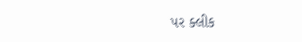પર ક્લીક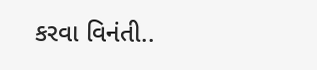કરવા વિનંતી..